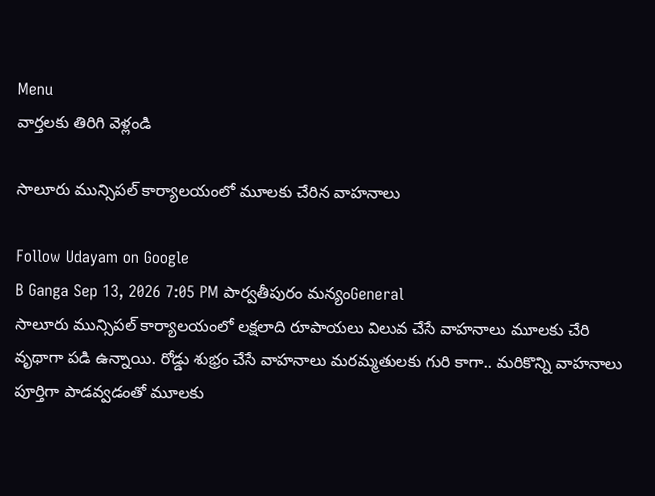Menu
వార్తలకు తిరిగి వెళ్లండి

సాలూరు మున్సిపల్ కార్యాలయంలో మూలకు చేరిన వాహనాలు

Follow Udayam on Google
B Ganga Sep 13, 2026 7:05 PM పార్వతీపురం మన్యంGeneral
సాలూరు మున్సిపల్ కార్యాలయంలో లక్షలాది రూపాయలు విలువ చేసే వాహనాలు మూలకు చేరి వృథాగా పడి ఉన్నాయి. రోడ్డు శుభ్రం చేసే వాహనాలు మరమ్మతులకు గురి కాగా.. మరికొన్ని వాహనాలు పూర్తిగా పాడవ్వడంతో మూలకు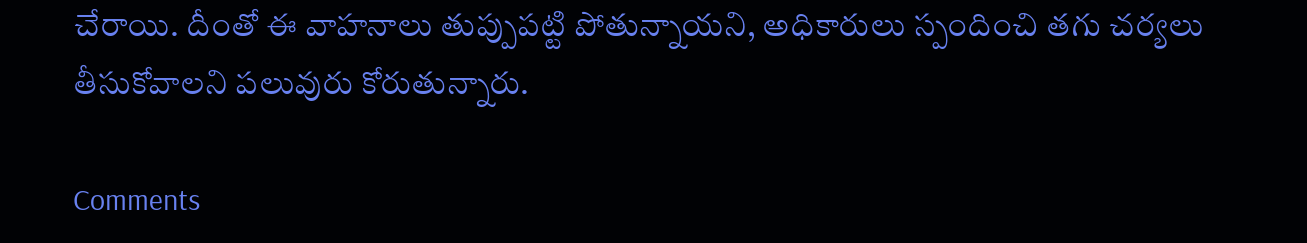చేరాయి. దీంతో ఈ వాహనాలు తుప్పుపట్టి పోతున్నాయని, అధికారులు స్పందించి తగు చర్యలు తీసుకోవాలని పలువురు కోరుతున్నారు.

Comments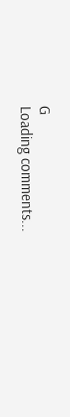G
Loading comments...